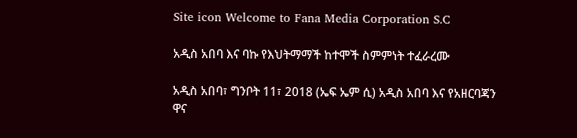Site icon Welcome to Fana Media Corporation S.C

አዲስ አበባ እና ባኩ የእህትማማች ከተሞች ስምምነት ተፈራረሙ

አዲስ አበባ፣ ግንቦት 11፣ 2018 (ኤፍ ኤም ሲ) አዲስ አበባ እና የአዘርባጃን ዋና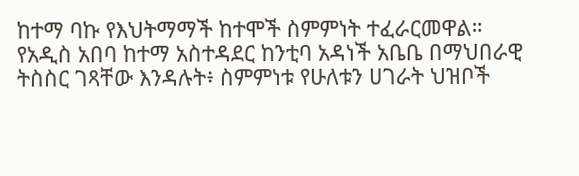ከተማ ባኩ የእህትማማች ከተሞች ስምምነት ተፈራርመዋል።
የአዲስ አበባ ከተማ አስተዳደር ከንቲባ አዳነች አቤቤ በማህበራዊ ትስስር ገጻቸው እንዳሉት፥ ስምምነቱ የሁለቱን ሀገራት ህዝቦች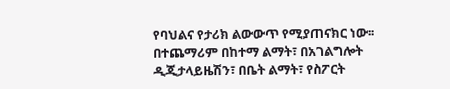የባህልና የታሪክ ልውውጥ የሚያጠናክር ነው፡፡
በተጨማሪም በከተማ ልማት፣ በአገልግሎት ዲጂታላይዜሽን፣ በቤት ልማት፣ የስፖርት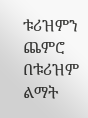ቱሪዝምን ጨምሮ በቱሪዝም ልማት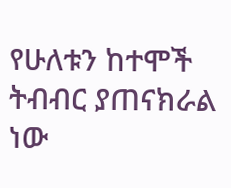የሁለቱን ከተሞች ትብብር ያጠናክራል ነው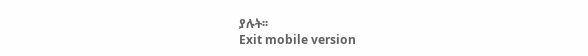ያሉት፡፡
Exit mobile version